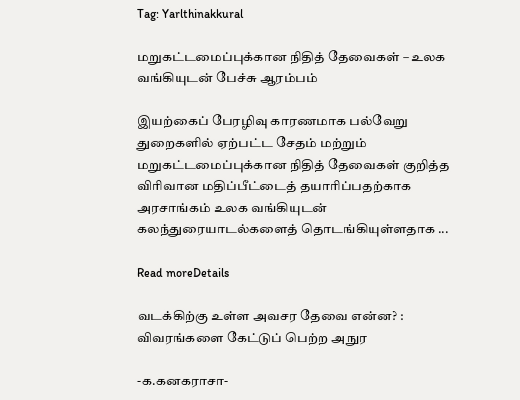Tag: Yarlthinakkural

மறுகட்டமைப்புக்கான நிதித் தேவைகள் – உலக வங்கியுடன் பேச்சு ஆரம்பம்

இயற்கைப் பேரழிவு காரணமாக பல்வேறு துறைகளில் ஏற்பட்ட சேதம் மற்றும் மறுகட்டமைப்புக்கான நிதித் தேவைகள் குறித்த விரிவான மதிப்பீட்டைத் தயாரிப்பதற்காக அரசாங்கம் உலக வங்கியுடன் கலந்துரையாடல்களைத் தொடங்கியுள்ளதாக ...

Read moreDetails

வடக்கிற்கு உள்ள அவசர தேவை என்ன? : விவரங்களை கேட்டுப் பெற்ற அநுர

-க.கனகராசா-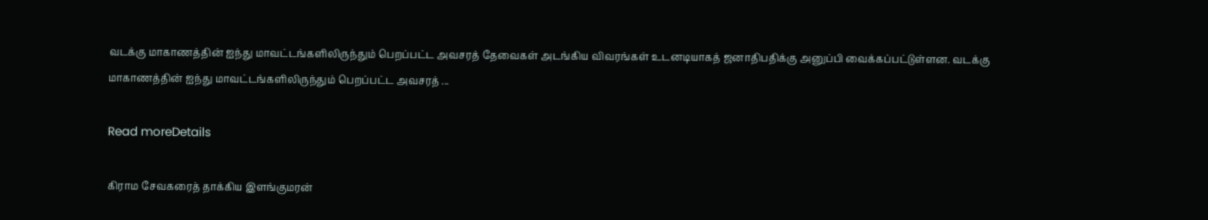வடக்கு மாகாணத்தின் ஐந்து மாவட்டங்களிலிருந்தும் பெறப்பட்ட அவசரத் தேவைகள் அடங்கிய விவரங்கள் உடனடியாகத் ஜனாதிபதிக்கு அனுப்பி வைக்கப்பட்டுள்ளன. வடக்கு மாகாணத்தின் ஐந்து மாவட்டங்களிலிருந்தும் பெறப்பட்ட அவசரத் ...

Read moreDetails

கிராம சேவகரைத் தாக்கிய இளங்குமரன்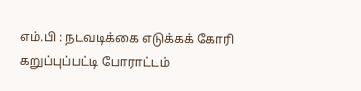எம்.பி : நடவடிக்கை எடுக்கக் கோரி கறுப்புப்பட்டி போராட்டம்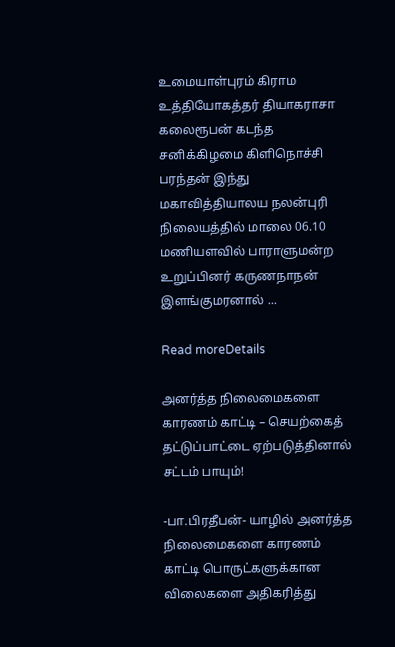உமையாள்புரம் கிராம உத்தியோகத்தர் தியாகராசா கலைரூபன் கடந்த சனிக்கிழமை கிளிநொச்சி பரந்தன் இந்து மகாவித்தியாலய நலன்புரி நிலையத்தில் மாலை 06.10 மணியளவில் பாராளுமன்ற உறுப்பினர் கருணநாநன் இளங்குமரனால் ...

Read moreDetails

அனர்த்த நிலைமைகளை காரணம் காட்டி – செயற்கைத் தட்டுப்பாட்டை ஏற்படுத்தினால் சட்டம் பாயும்!

-பா.பிரதீபன்- யாழில் அனர்த்த நிலைமைகளை காரணம் காட்டி பொருட்களுக்கான விலைகளை அதிகரித்து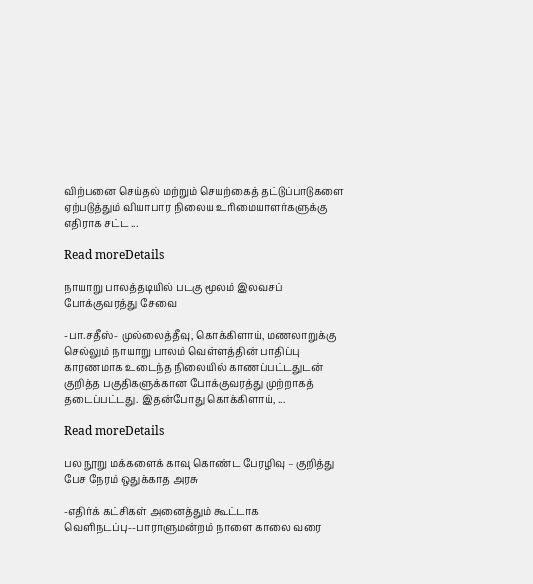விற்பனை செய்தல் மற்றும் செயற்கைத் தட்டுப்பாடுகளை ஏற்படுத்தும் வியாபார நிலைய உரிமையாளர்களுக்கு எதிராக சட்ட ...

Read moreDetails

நாயாறு பாலத்தடியில் படகு மூலம் இலவசப் போக்குவரத்து சேவை

-பா.சதீஸ்- முல்லைத்தீவு, கொக்கிளாய், மணலாறுக்கு செல்லும் நாயாறு பாலம் வெள்ளத்தின் பாதிப்பு காரணமாக உடைந்த நிலையில் காணப்பட்டதுடன் குறித்த பகுதிகளுக்கான போக்குவரத்து முற்றாகத் தடைப்பட்டது. இதன்போது கொக்கிளாய், ...

Read moreDetails

பல நூறு மக்களைக் காவு கொண்ட பேரழிவு – குறித்து பேச நேரம் ஒதுக்காத அரசு

-எதிர்க் கட்சிகள் அனைத்தும் கூட்டாக வெளிநடப்பு--பாராளுமன்றம் நாளை காலை வரை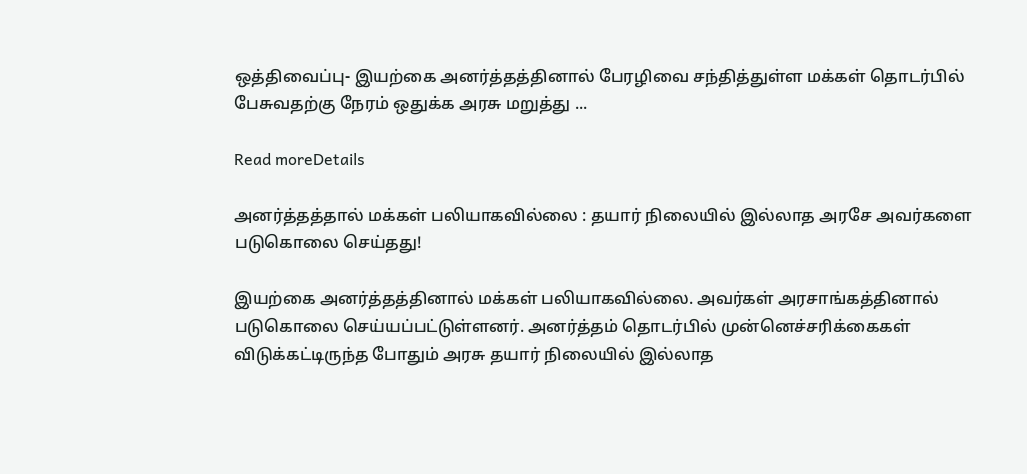ஒத்திவைப்பு- இயற்கை அனர்த்தத்தினால் பேரழிவை சந்தித்துள்ள மக்கள் தொடர்பில் பேசுவதற்கு நேரம் ஒதுக்க அரசு மறுத்து ...

Read moreDetails

அனர்த்தத்தால் மக்கள் பலியாகவில்லை : தயார் நிலையில் இல்லாத அரசே அவர்களை படுகொலை செய்தது!

இயற்கை அனர்த்தத்தினால் மக்கள் பலியாகவில்லை. அவர்கள் அரசாங்கத்தினால் படுகொலை செய்யப்பட்டுள்ளனர். அனர்த்தம் தொடர்பில் முன்னெச்சரிக்கைகள் விடுக்கட்டிருந்த போதும் அரசு தயார் நிலையில் இல்லாத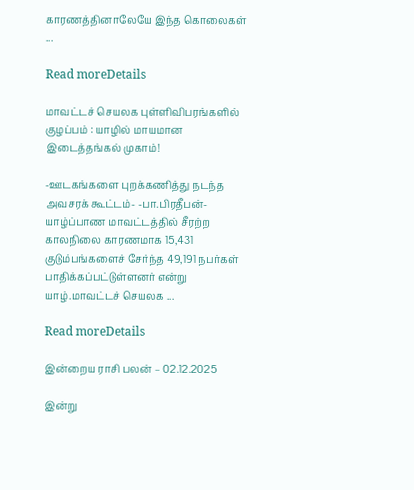காரணத்தினாலேயே இந்த கொலைகள் ...

Read moreDetails

மாவட்டச் செயலக புள்ளிவிபரங்களில் குழப்பம் : யாழில் மாயமான இடைத்தங்கல் முகாம்!

-ஊடகங்களை புறக்கணித்து நடந்த அவசரக் கூட்டம்- -பா.பிரதீபன்- யாழ்ப்பாண மாவட்டத்தில் சீரற்ற காலநிலை காரணமாக 15,431 குடும்பங்களைச் சேர்ந்த 49,191 நபர்கள் பாதிக்கப்பட்டுள்ளனர் என்று யாழ்.மாவட்டச் செயலக ...

Read moreDetails

இன்றைய ராசி பலன் – 02.12.2025

இன்று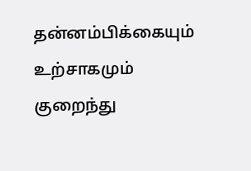தன்னம்பிக்கையும் உற்சாகமும் குறைந்து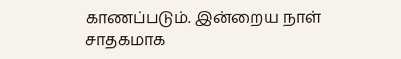காணப்படும். இன்றைய நாள் சாதகமாக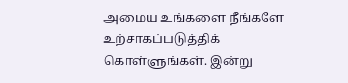அமைய உங்களை நீங்களே உற்சாகப்படுத்திக் கொள்ளுங்கள். இன்று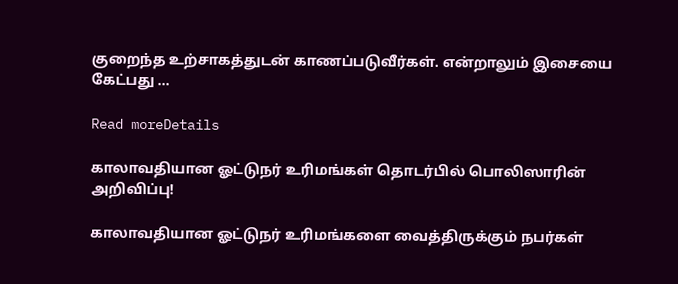குறைந்த உற்சாகத்துடன் காணப்படுவீர்கள். என்றாலும் இசையை கேட்பது ...

Read moreDetails

காலாவதியான ஓட்டுநர் உரிமங்கள் தொடர்பில் பொலிஸாரின் அறிவிப்பு!

காலாவதியான ஓட்டுநர் உரிமங்களை வைத்திருக்கும் நபர்கள்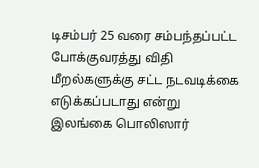டிசம்பர் 25 வரை சம்பந்தப்பட்ட போக்குவரத்து விதி மீறல்களுக்கு சட்ட நடவடிக்கை எடுக்கப்படாது என்று இலங்கை பொலிஸார்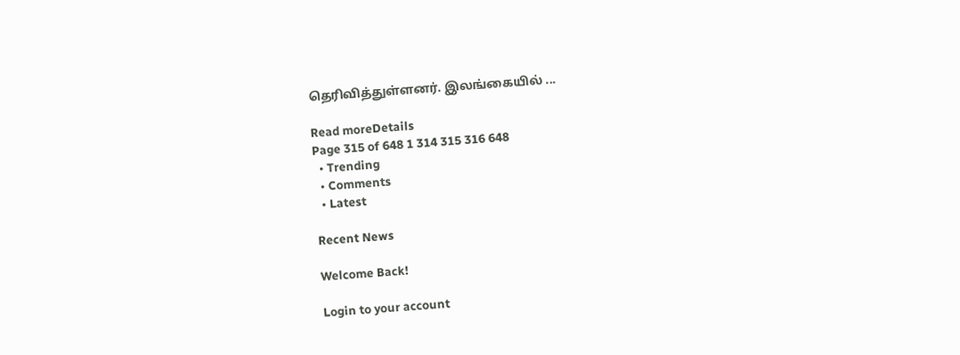தெரிவித்துள்ளனர். இலங்கையில் ...

Read moreDetails
Page 315 of 648 1 314 315 316 648
  • Trending
  • Comments
  • Latest

Recent News

Welcome Back!

Login to your account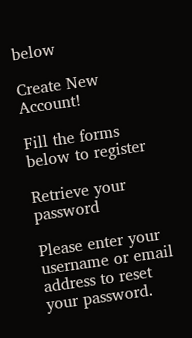below

Create New Account!

Fill the forms below to register

Retrieve your password

Please enter your username or email address to reset your password.